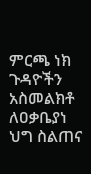ምርጫ ነክ ጉዳዮችን አስመልክቶ ለዐቃቤያነ ህግ ስልጠና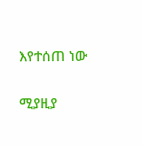እየተሰጠ ነው

ሚያዚያ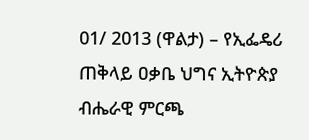01/ 2013 (ዋልታ) – የኢፌዴሪ ጠቅላይ ዐቃቤ ህግና ኢትዮጵያ ብሔራዊ ምርጫ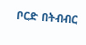ቦርድ በትብብር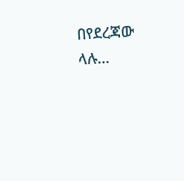በየደረጃው ላሉ…